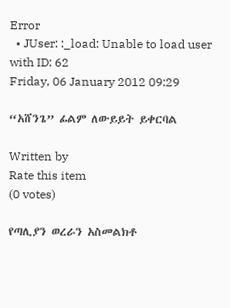Error
  • JUser: :_load: Unable to load user with ID: 62
Friday, 06 January 2012 09:29

“አሸንጌ” ፊልም ለውይይት ይቀርባል

Written by
Rate this item
(0 votes)

የጣሊያን ወረራን አስመልክቶ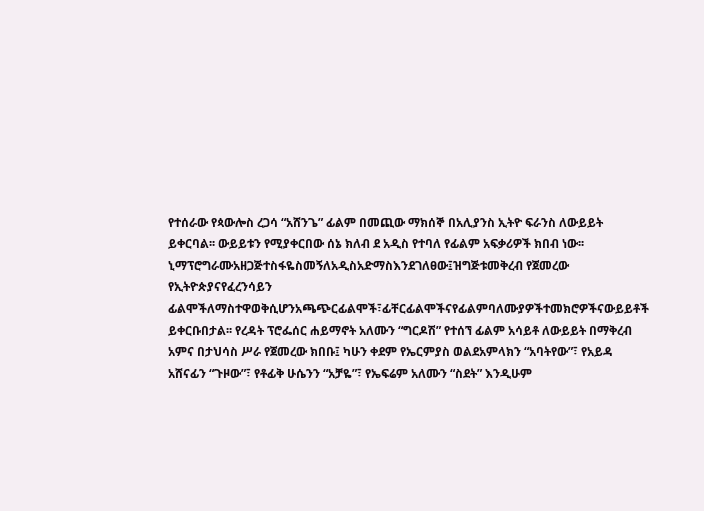የተሰራው የጳውሎስ ረጋሳ “አሸንጌ” ፊልም በመጪው ማክሰኞ በአሊያንስ ኢትዮ ፍራንስ ለውይይት ይቀርባል፡፡ ውይይቱን የሚያቀርበው ሰኔ ክለብ ደ አዲስ የተባለ የፊልም አፍቃሪዎች ክበብ ነው፡፡ኒማፕሮግራሙአዘጋጅተስፋዬስመኝለአዲስአድማስእንደገለፀው፤ዝግጅቱመቅረብ የጀመረው የኢትዮጵያናየፈረንሳይን ፊልሞችለማስተዋወቅሲሆንአጫጭርፊልሞች፣ፊቸርፊልሞችናየፊልምባለሙያዎችተመክሮዎችናውይይቶች ይቀርቡበታል፡፡ የረዳት ፕሮፌሰር ሐይማኖት አለሙን “ግርዶሽ” የተሰኘ ፊልም አሳይቶ ለውይይት በማቅረብ አምና በታህሳስ ሥራ የጀመረው ክበቡ፤ ካሁን ቀደም የኤርምያስ ወልደአምላክን “አባትየው”፣ የአይዳ አሸናፊን “ጉዞው”፣ የቶፊቅ ሁሴንን “አቻዬ”፣ የኤፍሬም አለሙን “ስደት” እንዲሁም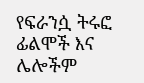የፍራንሷ ትሩፎ ፊልሞች እና ሌሎችም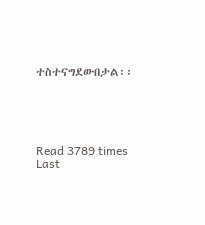ተስተናግደውበታል፡፡





Read 3789 times Last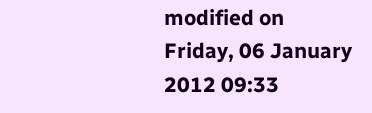modified on Friday, 06 January 2012 09:33